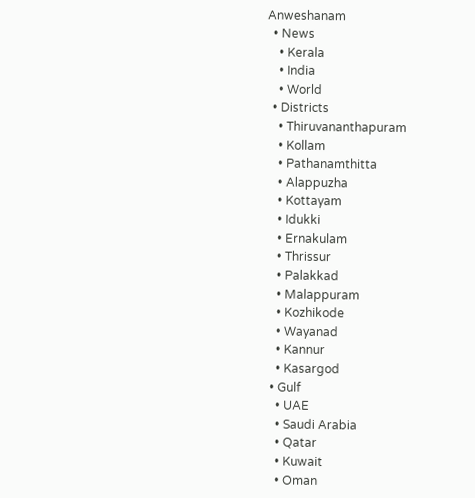Anweshanam
  • News
    • Kerala
    • India
    • World
  • Districts
    • Thiruvananthapuram
    • Kollam
    • Pathanamthitta
    • Alappuzha
    • Kottayam
    • Idukki
    • Ernakulam
    • Thrissur
    • Palakkad
    • Malappuram
    • Kozhikode
    • Wayanad
    • Kannur
    • Kasargod
  • Gulf
    • UAE
    • Saudi Arabia
    • Qatar
    • Kuwait
    • Oman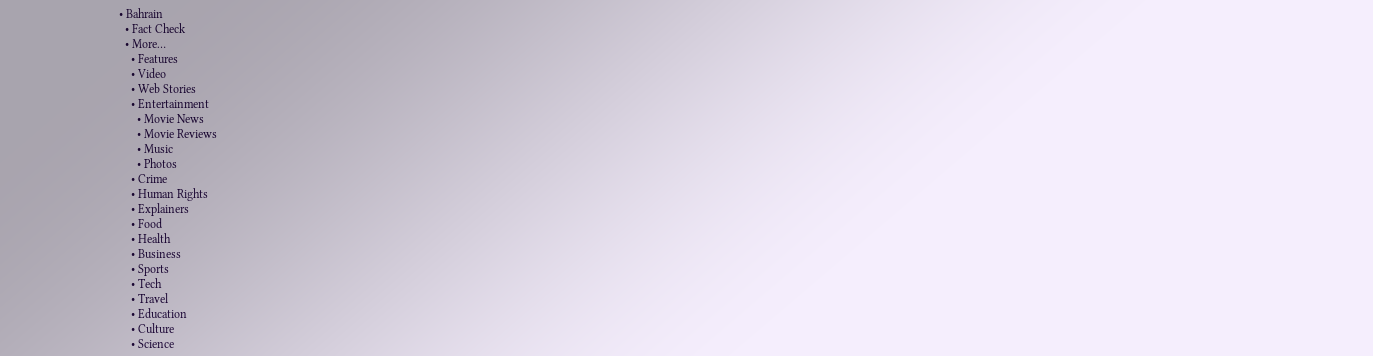• Bahrain
  • Fact Check
  • More…
    • Features
    • Video
    • Web Stories
    • Entertainment
      • Movie News
      • Movie Reviews
      • Music
      • Photos
    • Crime
    • Human Rights
    • Explainers
    • Food
    • Health
    • Business
    • Sports
    • Tech
    • Travel
    • Education
    • Culture
    • Science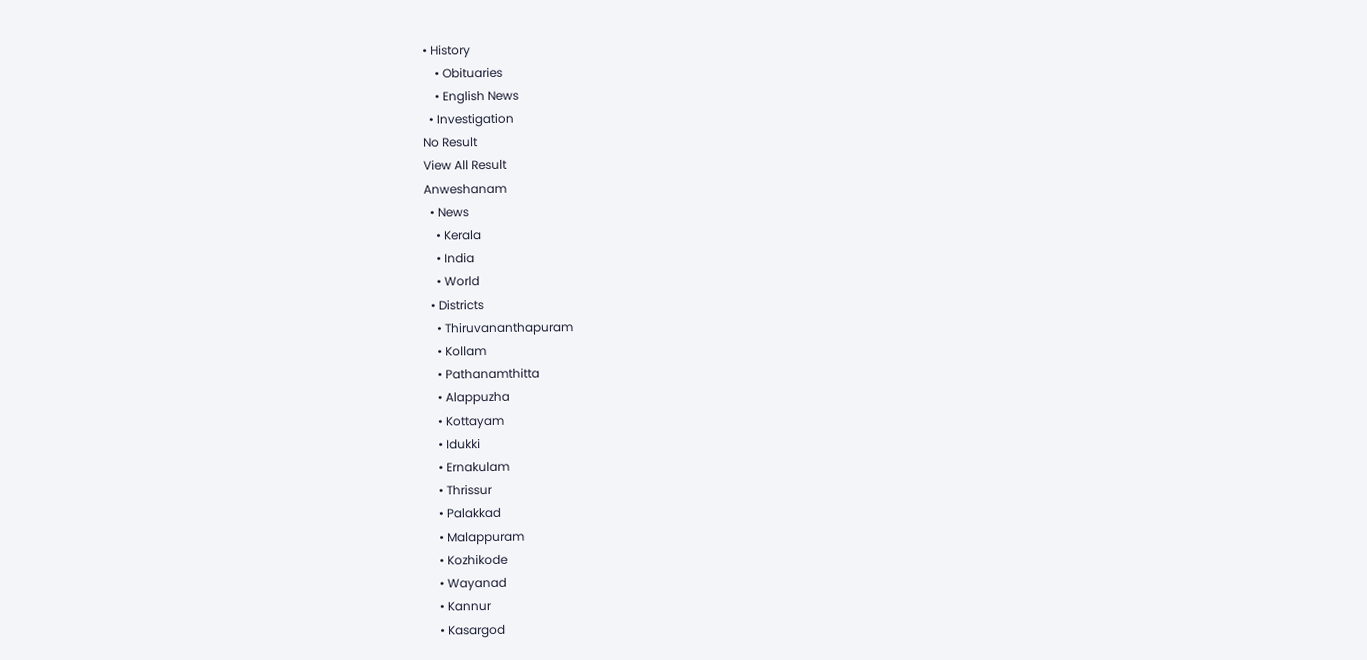• History
    • Obituaries
    • English News
  • Investigation
No Result
View All Result
Anweshanam
  • News
    • Kerala
    • India
    • World
  • Districts
    • Thiruvananthapuram
    • Kollam
    • Pathanamthitta
    • Alappuzha
    • Kottayam
    • Idukki
    • Ernakulam
    • Thrissur
    • Palakkad
    • Malappuram
    • Kozhikode
    • Wayanad
    • Kannur
    • Kasargod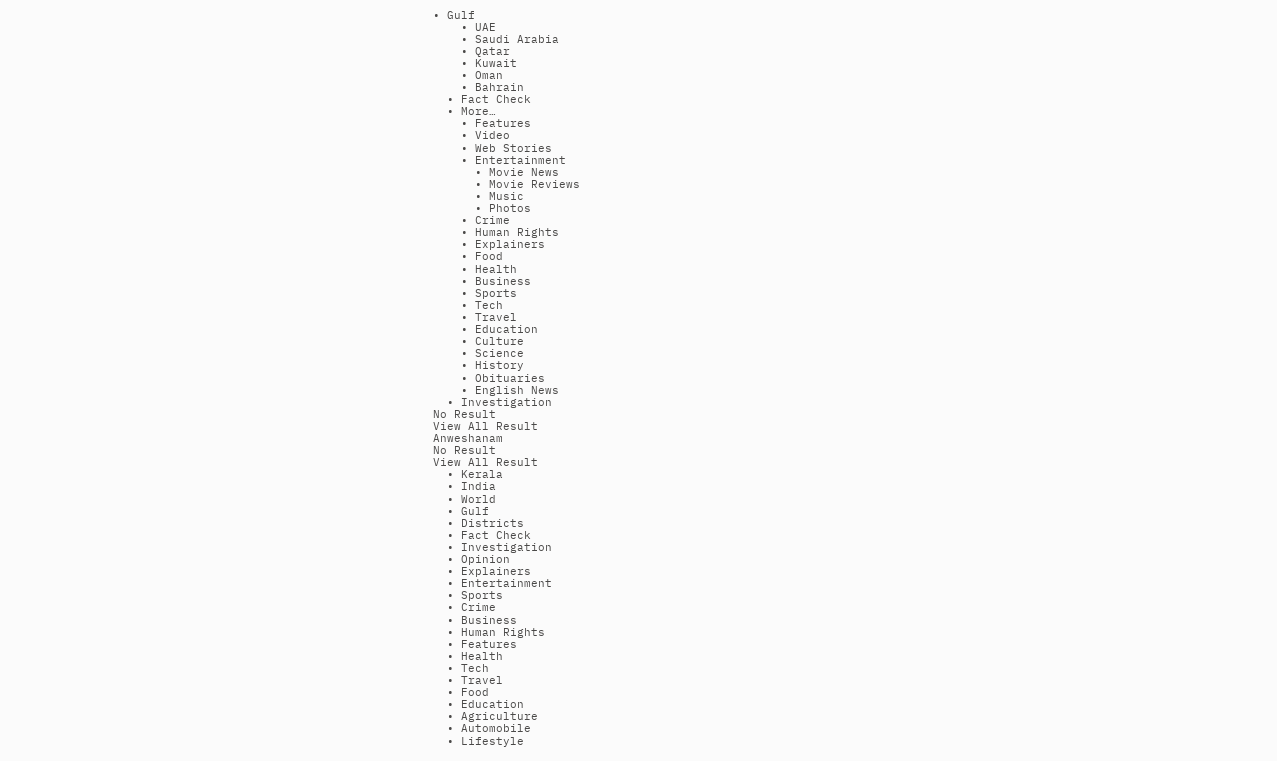• Gulf
    • UAE
    • Saudi Arabia
    • Qatar
    • Kuwait
    • Oman
    • Bahrain
  • Fact Check
  • More…
    • Features
    • Video
    • Web Stories
    • Entertainment
      • Movie News
      • Movie Reviews
      • Music
      • Photos
    • Crime
    • Human Rights
    • Explainers
    • Food
    • Health
    • Business
    • Sports
    • Tech
    • Travel
    • Education
    • Culture
    • Science
    • History
    • Obituaries
    • English News
  • Investigation
No Result
View All Result
Anweshanam
No Result
View All Result
  • Kerala
  • India
  • World
  • Gulf
  • Districts
  • Fact Check
  • Investigation
  • Opinion
  • Explainers
  • Entertainment
  • Sports
  • Crime
  • Business
  • Human Rights
  • Features
  • Health
  • Tech
  • Travel
  • Food
  • Education
  • Agriculture
  • Automobile
  • Lifestyle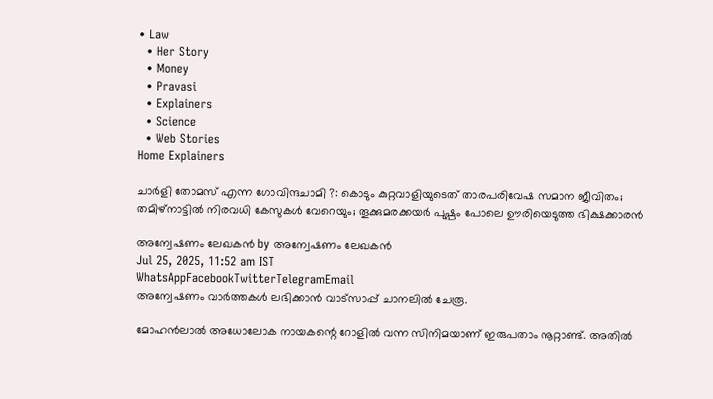• Law
  • Her Story
  • Money
  • Pravasi
  • Explainers
  • Science
  • Web Stories
Home Explainers

ചാര്‍ളി തോമസ് എന്ന ഗോവിന്ദചാമി ?: കൊടും കുറ്റവാളിയുടെത് താരപരിവേഷ സമാന ജീവിതം; തമിഴ്‌നാട്ടില്‍ നിരവധി കേസുകള്‍ വേറെയും; തൂക്കുമരക്കയര്‍ പുഷ്പം പോലെ ഊരിയെടുത്ത ഭിക്ഷക്കാരന്‍

അന്വേഷണം ലേഖകൻ by അന്വേഷണം ലേഖകൻ
Jul 25, 2025, 11:52 am IST
WhatsAppFacebookTwitterTelegramEmail
അന്വേഷണം വാർത്തകൾ ലഭിക്കാന്‍ വാട്സാപ്പ് ചാനലില്‍ ചേരൂ.

മോഹന്‍ലാല്‍ അധോലോക നായകന്റെ റോളില്‍ വന്ന സിനിമയാണ് ഇരുപതാം നൂറ്റാണ്ട്. അതില്‍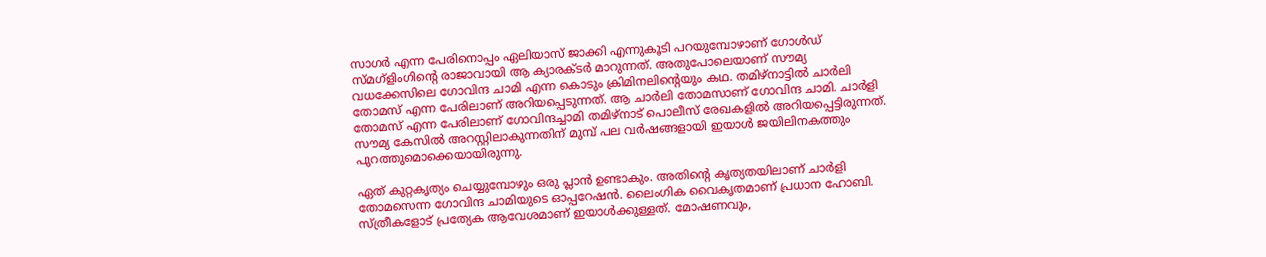സാഗര്‍ എന്ന പേരിനൊപ്പം ഏലിയാസ് ജാക്കി എന്നുകൂടി പറയുമ്പോഴാണ് ഗോള്‍ഡ് സ്മഗ്‌ളിംഗിന്റെ രാജാവായി ആ ക്യാരക്ടര്‍ മാറുന്നത്. അതുപോലെയാണ് സൗമ്യ വധക്കേസിലെ ഗോവിന്ദ ചാമി എന്ന കൊടും ക്രിമിനലിന്റെയും കഥ. തമിഴ്‌നാട്ടില്‍ ചാര്‍ലി തോമസ് എന്ന പേരിലാണ് അറിയപ്പെടുന്നത്. ആ ചാര്‍ലി തോമസാണ് ഗോവിന്ദ ചാമി. ചാര്‍ളി തോമസ് എന്ന പേരിലാണ് ഗോവിന്ദച്ചാമി തമിഴ്നാട് പൊലീസ് രേഖകളില്‍ അറിയപ്പെട്ടിരുന്നത്. സൗമ്യ കേസില്‍ അറസ്റ്റിലാകുന്നതിന് മുമ്പ് പല വര്‍ഷങ്ങളായി ഇയാള്‍ ജയിലിനകത്തും പുറത്തുമൊക്കെയായിരുന്നു.

ഏത് കുറ്റകൃത്യം ചെയ്യുമ്പോഴും ഒരു പ്ലാന്‍ ഉണ്ടാകും. അതിന്റെ കൃത്യതയിലാണ് ചാര്‍ളി തോമസെന്ന ഗോവിന്ദ ചാമിയുടെ ഓപ്പറേഷന്‍. ലൈംഗിക വൈകൃതമാണ് പ്രധാന ഹോബി. സ്ത്രീകളോട് പ്രത്യേക ആവേശമാണ് ഇയാള്‍ക്കുള്ളത്. മോഷണവും,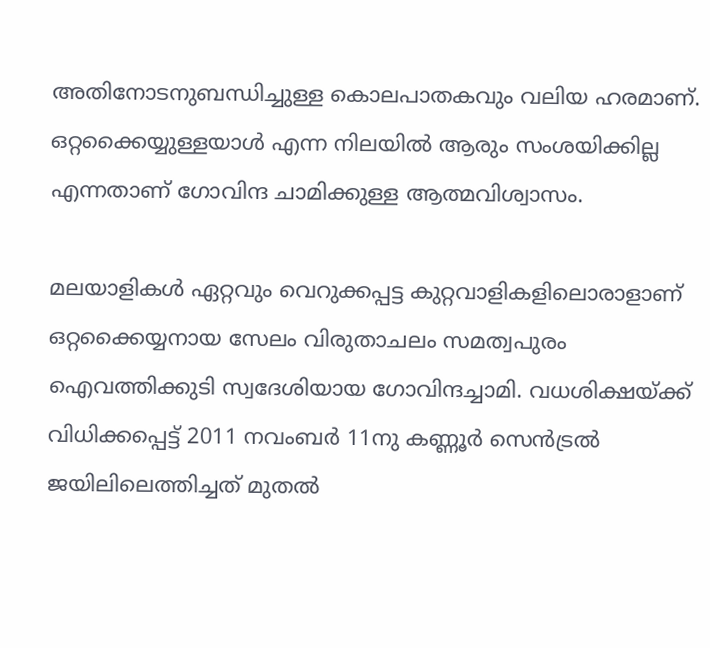അതിനോടനുബന്ധിച്ചുള്ള കൊലപാതകവും വലിയ ഹരമാണ്. ഒറ്റക്കൈയ്യുള്ളയാള്‍ എന്ന നിലയില്‍ ആരും സംശയിക്കില്ല എന്നതാണ് ഗോവിന്ദ ചാമിക്കുള്ള ആത്മവിശ്വാസം.

മലയാളികള്‍ ഏറ്റവും വെറുക്കപ്പട്ട കുറ്റവാളികളിലൊരാളാണ് ഒറ്റക്കൈയ്യനായ സേലം വിരുതാചലം സമത്വപുരം ഐവത്തിക്കുടി സ്വദേശിയായ ഗോവിന്ദച്ചാമി. വധശിക്ഷയ്ക്ക് വിധിക്കപ്പെട്ട് 2011 നവംബര്‍ 11നു കണ്ണൂര്‍ സെന്‍ട്രല്‍ ജയിലിലെത്തിച്ചത് മുതല്‍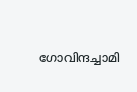ഗോവിന്ദച്ചാമി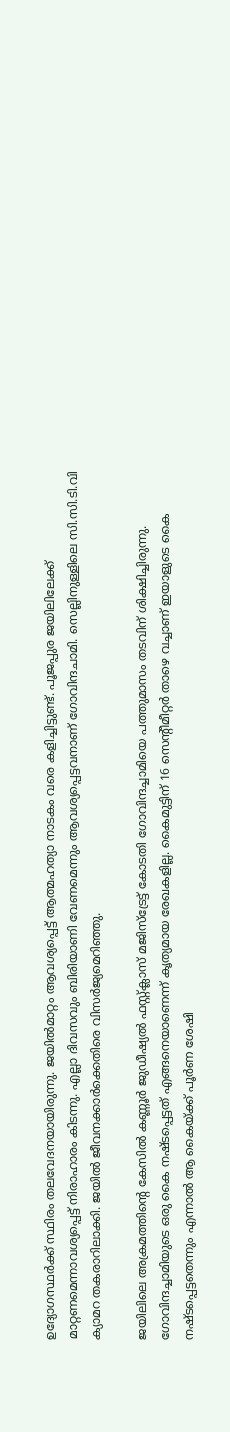ഉദ്യോഗസ്ഥര്‍ക്ക് സ്ഥിരം തലവേദനയായിരുന്നു. ജയില്‍മാറ്റം ആവശ്യപ്പെട്ട് ആത്മഹത്യാ നാടകം വരെ കളിച്ചിട്ടുണ്ട്. പൂജപ്പുര ജയിലിലേക്ക് മാറ്റണമെന്നാവശ്യപ്പെട്ട് നിരാഹാരം കിടന്നു. എല്ലാ ദിവസവും ബിരിയാണി വേണമെന്നും ആവശ്യപ്പെട്ടവനാണ് ഗോവിന്ദചാമി. സെല്ലിനുള്ളിലെ സി.സി.ടി.വി ക്യാമറ തകരാറിലാക്കി. ജയില്‍ ജീവനക്കാര്‍ക്കെതിരെ വിസര്‍ജ്യമെറിഞ്ഞു.

ജയിലിലെ അക്രമത്തിന്റെ കേസില്‍ കണ്ണൂര്‍ ജുഡീഷ്യല്‍ ഫസ്റ്റ്ക്ലാസ് മജിസ്‌ട്രേട്ട് കോടതി ഗോവിന്ദച്ചാമിയെ പത്തുമാസം തടവിന് ശിക്ഷിച്ചിരുന്നു. ഗോവിന്ദച്ചാമിയുടെ ഒരു കൈ നഷ്ടപ്പെട്ടത് എങ്ങനെയാണെന്ന് കൃത്യമായ രേഖകളില്ല. കൈമുട്ടിന് 16 സെന്റീമീറ്റര്‍ താഴെ വച്ചാണ് ഇയാളുടെ കൈ നഷ്ടപ്പെട്ടതെന്നും എന്നാല്‍ ആ കൈയ്ക്ക് പൂര്‍ണ ശേഷി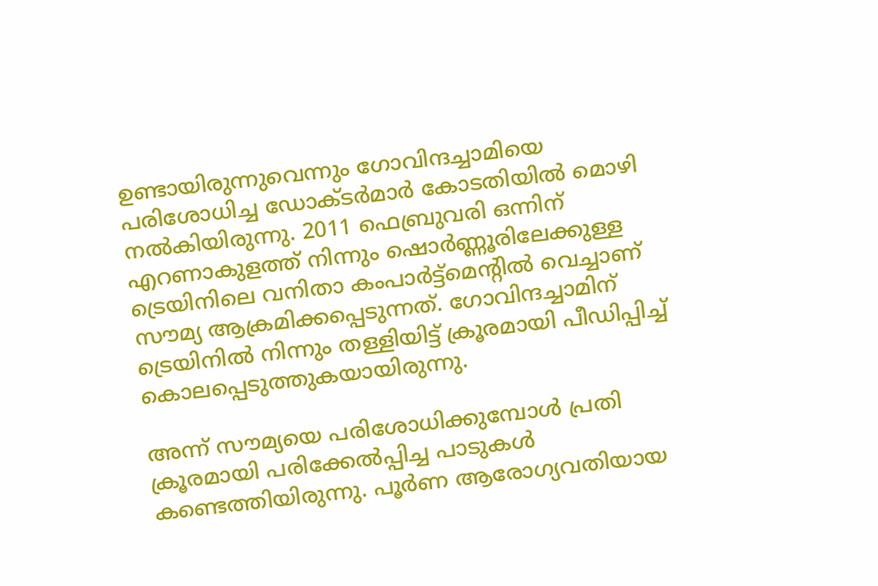ഉണ്ടായിരുന്നുവെന്നും ഗോവിന്ദച്ചാമിയെ പരിശോധിച്ച ഡോക്ടര്‍മാര്‍ കോടതിയില്‍ മൊഴി നല്‍കിയിരുന്നു. 2011 ഫെബ്രുവരി ഒന്നിന് എറണാകുളത്ത് നിന്നും ഷൊര്‍ണ്ണൂരിലേക്കുള്ള ട്രെയിനിലെ വനിതാ കംപാര്‍ട്ട്‌മെന്റില്‍ വെച്ചാണ് സൗമ്യ ആക്രമിക്കപ്പെടുന്നത്. ഗോവിന്ദച്ചാമിന് ട്രെയിനില്‍ നിന്നും തള്ളിയിട്ട് ക്രൂരമായി പീഡിപ്പിച്ച് കൊലപ്പെടുത്തുകയായിരുന്നു.

അന്ന് സൗമ്യയെ പരിശോധിക്കുമ്പോള്‍ പ്രതി ക്രൂരമായി പരിക്കേല്‍പ്പിച്ച പാടുകള്‍ കണ്ടെത്തിയിരുന്നു. പൂര്‍ണ ആരോഗ്യവതിയായ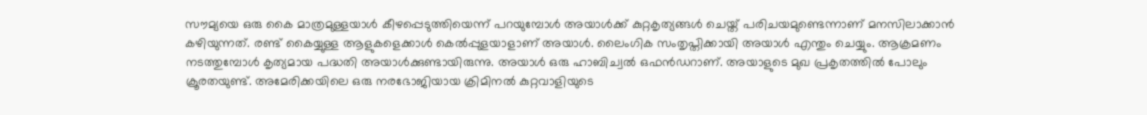സൗമ്യയെ ഒരു കൈ മാത്രമുള്ളയാള്‍ കീഴപ്പെടുത്തിയെന്ന് പറയുമ്പോള്‍ അയാള്‍ക്ക് കുറ്റകൃത്യങ്ങള്‍ ചെയ്ത് പരിചയമുണ്ടെന്നാണ് മനസിലാക്കാന്‍ കഴിയുന്നത്. രണ്ട് കൈയ്യുള്ള ആളുകളെക്കാള്‍ കെല്‍പ്പുളയാളാണ് അയാള്‍. ലൈംഗിക സംതൃപ്തിക്കായി അയാള്‍ എന്തും ചെയ്യും. ആക്രമണം നടത്തുമ്പോള്‍ കൃത്യമായ പദ്ധതി അയാള്‍ക്കുണ്ടായിരുന്നു. അയാള്‍ ഒരു ഹാബിച്വല്‍ ഒഫന്‍ഡറാണ്. അയാളുടെ മുഖ പ്രകൃതത്തില്‍ പോലും ക്രൂരതയുണ്ട്. അമേരിക്കയിലെ ഒരു നരഭോജിയായ ക്രിമിനല്‍ കുറ്റവാളിയുടെ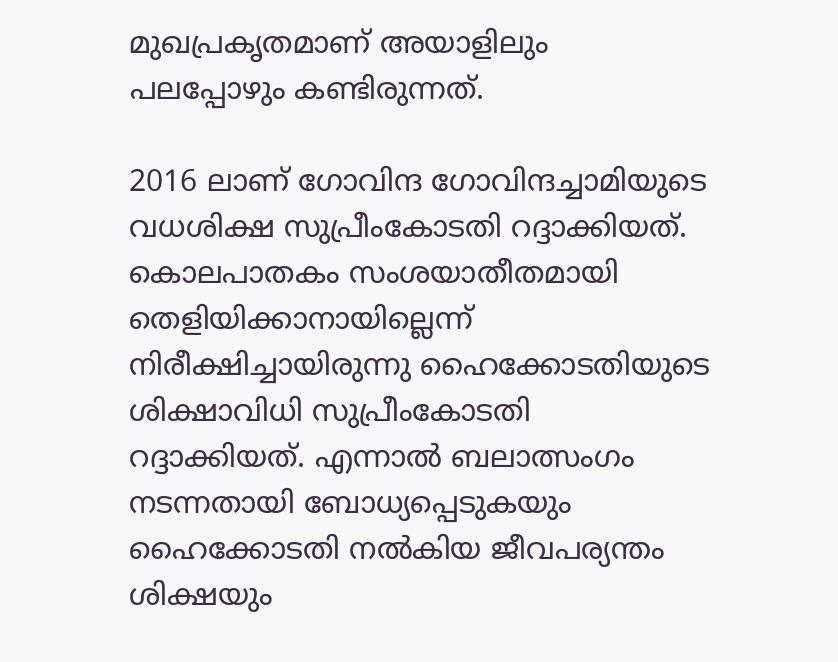മുഖപ്രകൃതമാണ് അയാളിലും പലപ്പോഴും കണ്ടിരുന്നത്.

2016 ലാണ് ഗോവിന്ദ ഗോവിന്ദച്ചാമിയുടെ വധശിക്ഷ സുപ്രീംകോടതി റദ്ദാക്കിയത്. കൊലപാതകം സംശയാതീതമായി തെളിയിക്കാനായില്ലെന്ന് നിരീക്ഷിച്ചായിരുന്നു ഹൈക്കോടതിയുടെ ശിക്ഷാവിധി സുപ്രീംകോടതി റദ്ദാക്കിയത്. എന്നാല്‍ ബലാത്സംഗം നടന്നതായി ബോധ്യപ്പെടുകയും ഹൈക്കോടതി നല്‍കിയ ജീവപര്യന്തം ശിക്ഷയും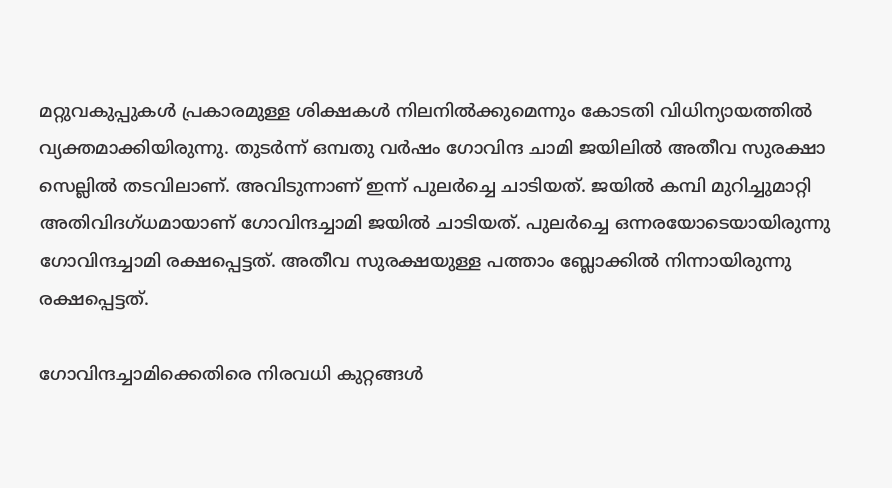മറ്റുവകുപ്പുകള്‍ പ്രകാരമുള്ള ശിക്ഷകള്‍ നിലനില്‍ക്കുമെന്നും കോടതി വിധിന്യായത്തില്‍ വ്യക്തമാക്കിയിരുന്നു. തുടര്‍ന്ന് ഒമ്പതു വര്‍ഷം ഗോവിന്ദ ചാമി ജയിലില്‍ അതീവ സുരക്ഷാ സെല്ലില്‍ തടവിലാണ്. അവിടുന്നാണ് ഇന്ന് പുലര്‍ച്ചെ ചാടിയത്. ജയില്‍ കമ്പി മുറിച്ചുമാറ്റി അതിവിദഗ്ധമായാണ് ഗോവിന്ദച്ചാമി ജയില്‍ ചാടിയത്. പുലര്‍ച്ചെ ഒന്നരയോടെയായിരുന്നു ഗോവിന്ദച്ചാമി രക്ഷപ്പെട്ടത്. അതീവ സുരക്ഷയുള്ള പത്താം ബ്ലോക്കില്‍ നിന്നായിരുന്നു രക്ഷപ്പെട്ടത്.

ഗോവിന്ദച്ചാമിക്കെതിരെ നിരവധി കുറ്റങ്ങള്‍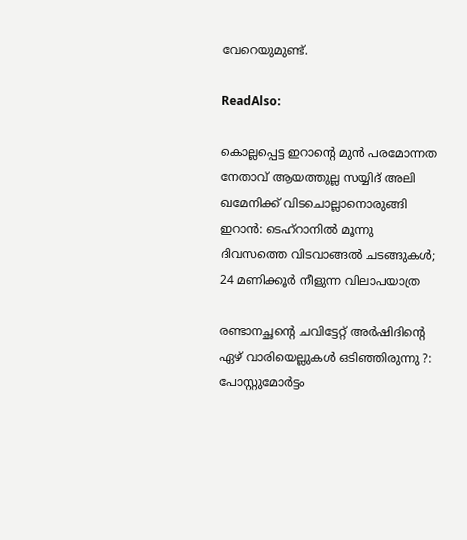വേറെയുമുണ്ട്.

ReadAlso:

കൊല്ലപ്പെട്ട ഇറാന്റെ മുന്‍ പരമോന്നത നേതാവ് ആയത്തുല്ല സയ്യിദ് അലി ഖമേനിക്ക് വിടചൊല്ലാനൊരുങ്ങി ഇറാന്‍: ടെഹ്‌റാനില്‍ മൂന്നു ദിവസത്തെ വിടവാങ്ങല്‍ ചടങ്ങുകള്‍; 24 മണിക്കൂര്‍ നീളുന്ന വിലാപയാത്ര

രണ്ടാനച്ഛന്റെ ചവിട്ടേറ്റ് അര്‍ഷിദിന്റെ ഏഴ് വാരിയെല്ലുകള്‍ ഒടിഞ്ഞിരുന്നു ?: പോസ്റ്റുമോര്‍ട്ടം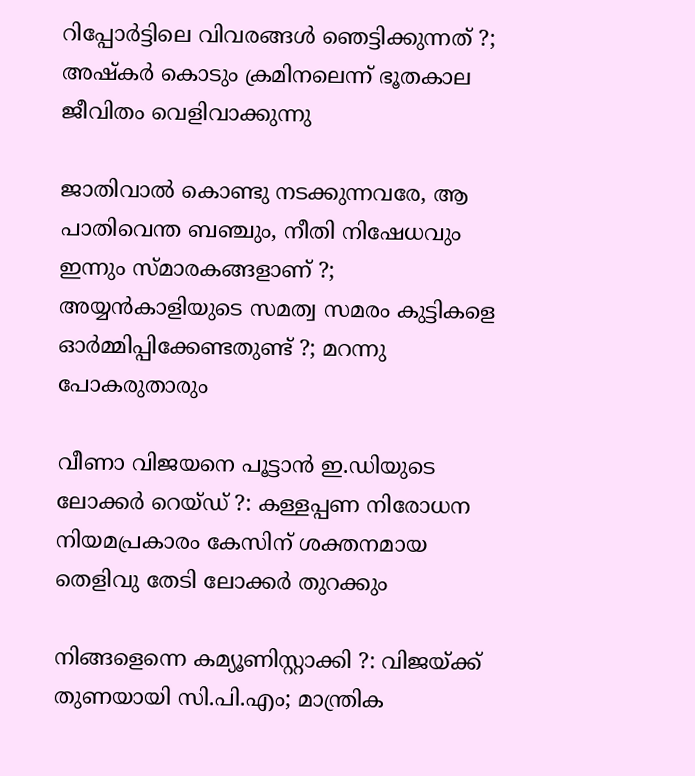റിപ്പോര്‍ട്ടിലെ വിവരങ്ങള്‍ ഞെട്ടിക്കുന്നത് ?; അഷ്‌കര്‍ കൊടും ക്രമിനലെന്ന് ഭൂതകാല ജീവിതം വെളിവാക്കുന്നു

ജാതിവാല്‍ കൊണ്ടു നടക്കുന്നവരേ, ആ പാതിവെന്ത ബഞ്ചും, നീതി നിഷേധവും ഇന്നും സ്മാരകങ്ങളാണ് ?; അയ്യന്‍കാളിയുടെ സമത്വ സമരം കുട്ടികളെ ഓര്‍മ്മിപ്പിക്കേണ്ടതുണ്ട് ?; മറന്നു പോകരുതാരും

വീണാ വിജയനെ പൂട്ടാന്‍ ഇ.ഡിയുടെ ലോക്കര്‍ റെയ്ഡ് ?: കള്ളപ്പണ നിരോധന നിയമപ്രകാരം കേസിന് ശക്തനമായ തെളിവു തേടി ലോക്കര്‍ തുറക്കും

നിങ്ങളെന്നെ കമ്യൂണിസ്റ്റാക്കി ?: വിജയ്ക്ക് തുണയായി സി.പി.എം; മാന്ത്രിക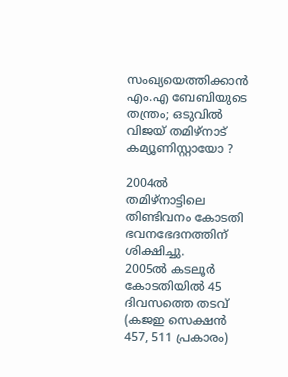സംഖ്യയെത്തിക്കാന്‍ എം.എ ബേബിയുടെ തന്ത്രം; ഒടുവില്‍ വിജയ് തമിഴ്‌നാട് കമ്യൂണിസ്റ്റായോ ?

2004ല്‍ തമിഴ്നാട്ടിലെ തിണ്ടിവനം കോടതി ഭവനഭേദനത്തിന് ശിക്ഷിച്ചു.
2005ല്‍ കടലൂര്‍ കോടതിയില്‍ 45 ദിവസത്തെ തടവ് (കജഇ സെക്ഷന്‍ 457, 511 പ്രകാരം)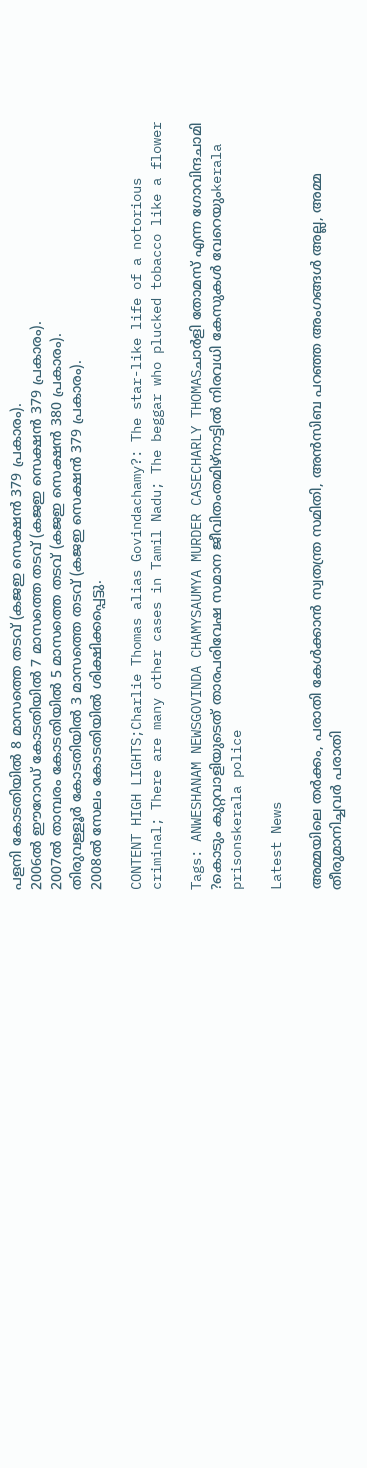പളനി കോടതിയില്‍ 8 മാസത്തെ തടവ് (കജഇ സെക്ഷന്‍ 379 പ്രകാരം).
2006ല്‍ ഈറോഡ് കോടതിയില്‍ 7 മാസത്തെ തടവ് (കജഇ സെക്ഷന്‍ 379 പ്രകാരം).
2007ല്‍ താമ്പരം കോടതിയില്‍ 5 മാസത്തെ തടവ് (കജഇ സെക്ഷന്‍ 380 പ്രകാരം).
തിരുവള്ളൂര്‍ കോടതിയില്‍ 3 മാസത്തെ തടവ് (കജഇ സെക്ഷന്‍ 379 പ്രകാരം).
2008ല്‍ സേലം കോടതിയില്‍ ശിക്ഷിക്കപ്പെട്ടു.

CONTENT HIGH LIGHTS;Charlie Thomas alias Govindachamy?: The star-like life of a notorious criminal; There are many other cases in Tamil Nadu; The beggar who plucked tobacco like a flower

Tags: ANWESHANAM NEWSGOVINDA CHAMYSAUMYA MURDER CASECHARLY THOMASചാര്‍ളി തോമസ് എന്ന ഗോവിന്ദചാമി ?കൊടും കുറ്റവാളിയുടെത് താരപരിവേഷ സമാന ജീവിതംതമിഴ്‌നാട്ടില്‍ നിരവധി കേസുകള്‍ വേറെയുംkerala prisonskerala police

Latest News

അമ്മയിലെ തർക്കം, പരാതി കേൾക്കാൻ സ്വതന്ത്ര സമിതി, അൻസിബ പറഞ്ഞ അംഗങ്ങൾ അല്ല, അമ്മ തീരുമാനിച്ചവർ പരാതി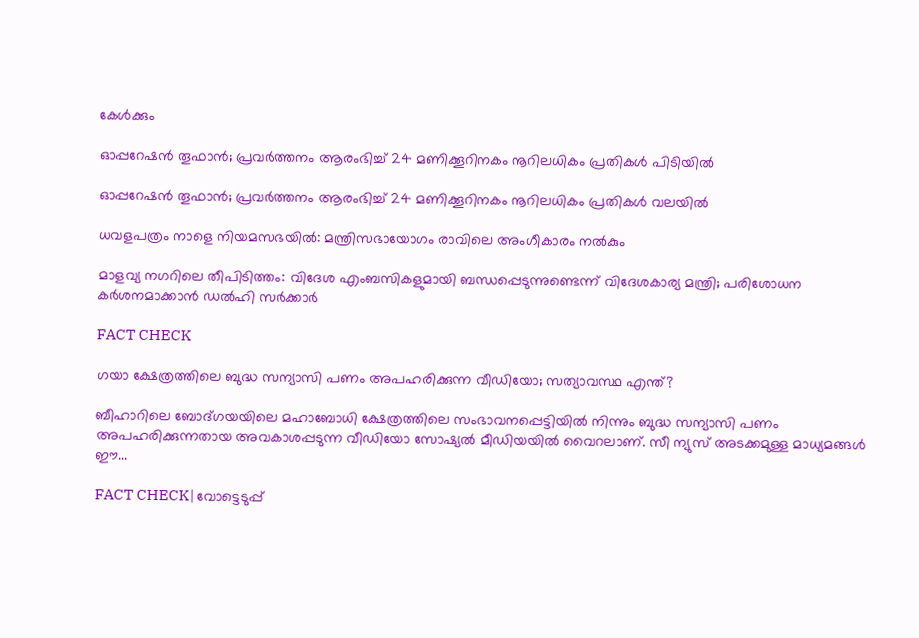കേൾക്കും

ഓപ്പറേഷന്‍ തൂഫാന്‍; പ്രവര്‍ത്തനം ആരംഭിച്ച് 24 മണിക്കൂറിനകം നൂറിലധികം പ്രതികള്‍ പിടിയിൽ

ഓപ്പറേഷന്‍ തൂഫാന്‍; പ്രവര്‍ത്തനം ആരംഭിച്ച് 24 മണിക്കൂറിനകം നൂറിലധികം പ്രതികള്‍ വലയില്‍

ധവളപത്രം നാളെ നിയമസഭയിൽ: മന്ത്രിസഭായോഗം രാവിലെ അംഗീകാരം നൽകും

മാളവ്യ നഗറിലെ തീപിടിത്തം: വിദേശ എംബസികളുമായി ബന്ധപ്പെടുന്നുണ്ടെന്ന് വിദേശകാര്യ മന്ത്രി; പരിശോധന കർ‌ശനമാക്കാൻ ഡൽഹി സർക്കാർ

FACT CHECK

ഗയാ ക്ഷേത്രത്തിലെ ബുദ്ധ സന്യാസി പണം അപഹരിക്കുന്ന വീഡിയോ; സത്യാവസ്ഥ എന്ത്?

ബീഹാറിലെ ബോദ്ഗയയിലെ മഹാബോധി ക്ഷേത്രത്തിലെ സംഭാവനപ്പെട്ടിയില്‍ നിന്നും ബുദ്ധ സന്യാസി പണം അപഹരിക്കുന്നതായ അവകാശപ്പടുന്ന വീഡിയോ സോഷ്യല്‍ മീഡിയയില്‍ വൈറലാണ്. സീ ന്യുസ് അടക്കമുള്ള മാധ്യമങ്ങള്‍ ഈ...

FACT CHECK| വോട്ടെടുപ്പ്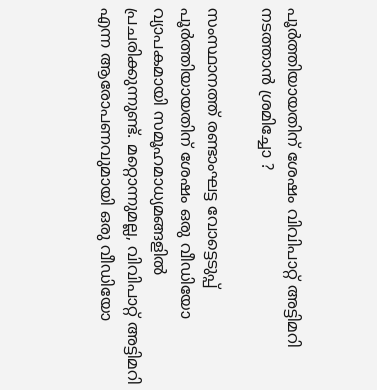പൂർത്തിയായതിന് ശേഷം വിവിപാറ്റ് അട്ടിമറി നടത്താൻ ശ്രമിച്ചോ ?

സംസ്ഥാനത്ത് രണ്ടാംഘട്ട വോട്ടെടുപ്പ് പൂർത്തിയായതിന് ശേഷം ഒരു വീഡിയോ വ്യാപകമായി സമൂഹമാധ്യമങ്ങളിൽ പ്രചരിക്കുന്നുണ്ട്. മറ്റൊന്നുമല്ല, വിവിപാറ്റ് അട്ടിമറി എന്ന ആരോപണവുമായി ഒരു വീഡിയോ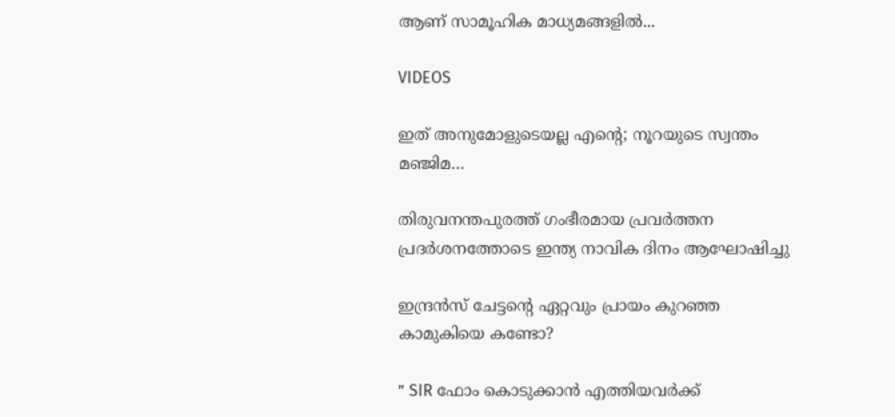ആണ് സാമൂഹിക മാധ്യമങ്ങളിൽ...

VIDEOS

ഇത് അനുമോളുടെയല്ല എന്റെ; നൂറയുടെ സ്വന്തം മഞ്ജിമ…

തിരുവനന്തപുരത്ത് ഗംഭീരമായ പ്രവർത്തന പ്രദർശനത്തോടെ ഇന്ത്യ നാവിക ദിനം ആഘോഷിച്ചു

ഇന്ദ്രൻസ് ചേട്ടന്റെ ഏറ്റവും പ്രായം കുറഞ്ഞ കാമുകിയെ കണ്ടോ?

” SIR ഫോം കൊടുക്കാൻ എത്തിയവർക്ക്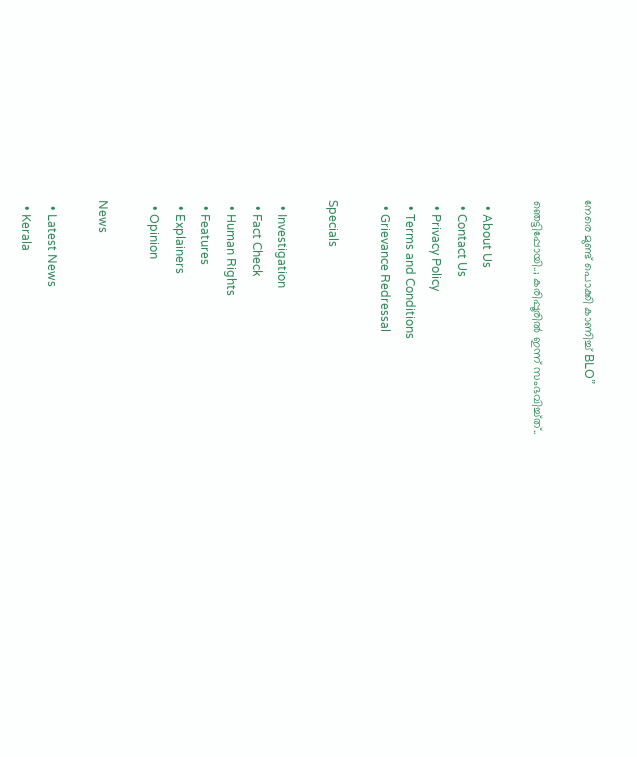നേരെ മുണ്ട് പൊക്കി കാണിച്ച് BLO”

ഞെട്ടിപ്പോയി..; കരിപ്പൂരിൽ ഇന്ന് സംഭവിച്ച്ത്..

  • About Us
  • Contact Us
  • Privacy Policy
  • Terms and Conditions
  • Grievance Redressal

Specials

  • Investigation
  • Fact Check
  • Human Rights
  • Features
  • Explainers
  • Opinion

News

  • Latest News
  • Kerala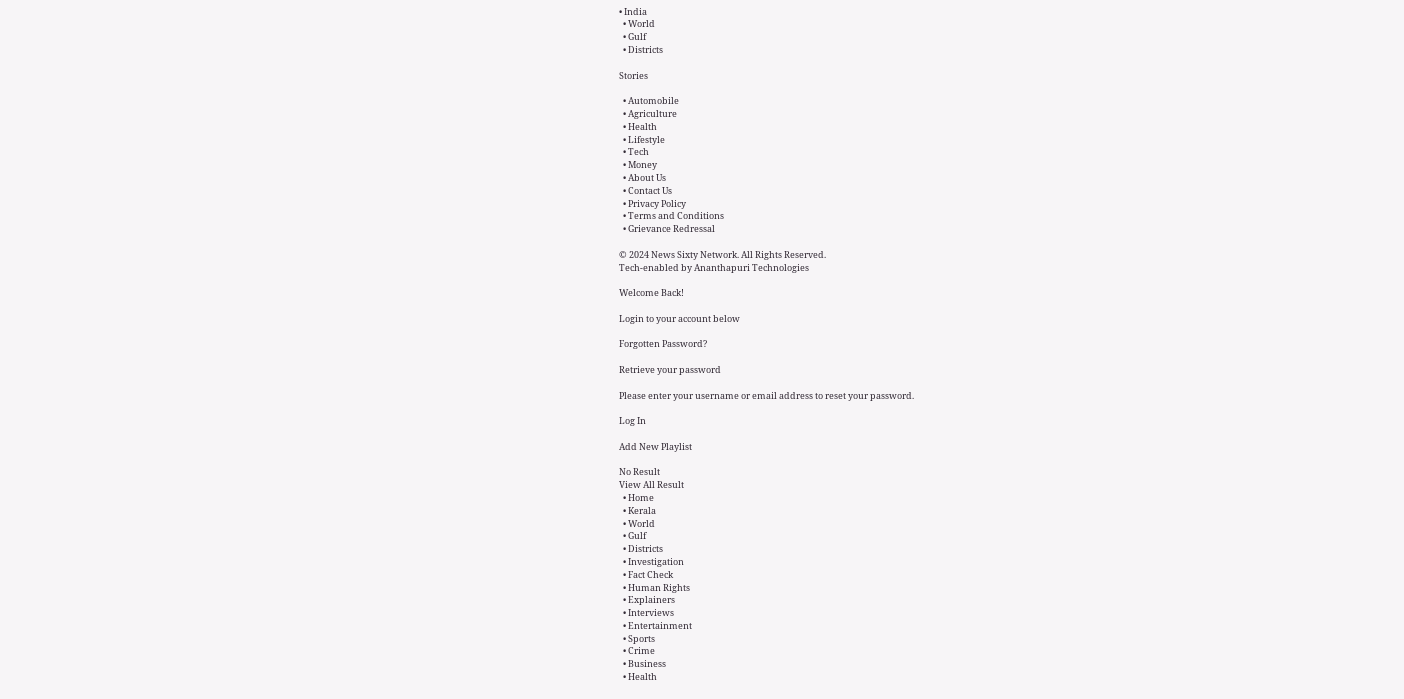• India
  • World
  • Gulf
  • Districts

Stories

  • Automobile
  • Agriculture
  • Health
  • Lifestyle
  • Tech
  • Money
  • About Us
  • Contact Us
  • Privacy Policy
  • Terms and Conditions
  • Grievance Redressal

© 2024 News Sixty Network. All Rights Reserved.
Tech-enabled by Ananthapuri Technologies

Welcome Back!

Login to your account below

Forgotten Password?

Retrieve your password

Please enter your username or email address to reset your password.

Log In

Add New Playlist

No Result
View All Result
  • Home
  • Kerala
  • World
  • Gulf
  • Districts
  • Investigation
  • Fact Check
  • Human Rights
  • Explainers
  • Interviews
  • Entertainment
  • Sports
  • Crime
  • Business
  • Health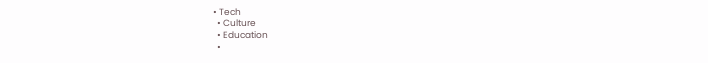• Tech
  • Culture
  • Education
  •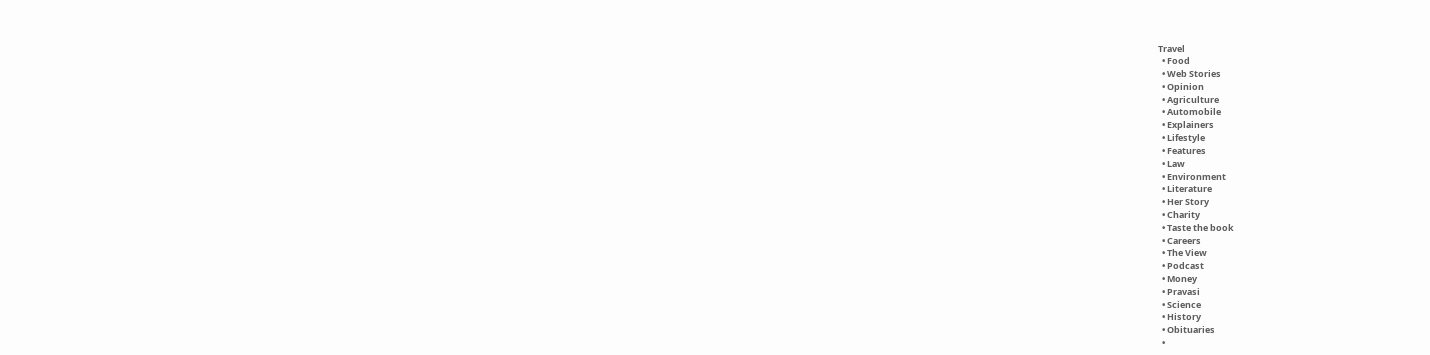Travel
  • Food
  • Web Stories
  • Opinion
  • Agriculture
  • Automobile
  • Explainers
  • Lifestyle
  • Features
  • Law
  • Environment
  • Literature
  • Her Story
  • Charity
  • Taste the book
  • Careers
  • The View
  • Podcast
  • Money
  • Pravasi
  • Science
  • History
  • Obituaries
  •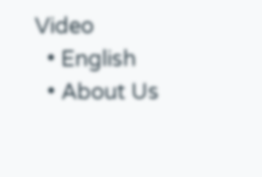Video
  • English
  • About Us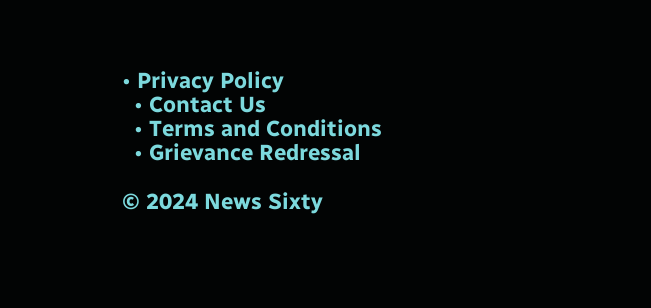• Privacy Policy
  • Contact Us
  • Terms and Conditions
  • Grievance Redressal

© 2024 News Sixty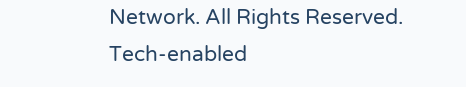Network. All Rights Reserved.
Tech-enabled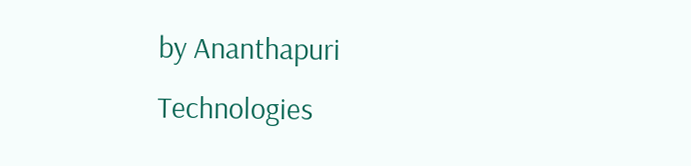by Ananthapuri Technologies